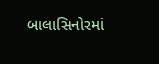બાલાસિનોરમાં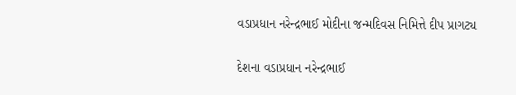વડાપ્રધાન નરેન્દ્રભાઈ મોદીના જન્મદિવસ નિમિત્તે દીપ પ્રાગટ્ય

દેશના વડાપ્રધાન નરેન્દ્રભાઈ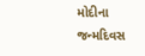મોદીના જન્મદિવસ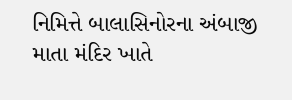નિમિત્તે બાલાસિનોરના અંબાજી માતા મંદિર ખાતે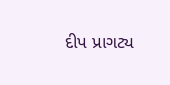દીપ પ્રાગટ્ય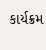કાર્યક્રમ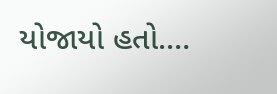યોજાયો હતો.…